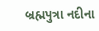બ્રહ્મપુત્રા નદીના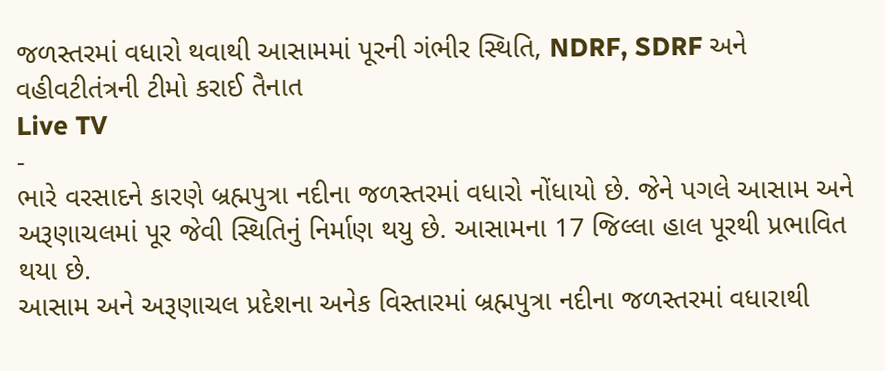જળસ્તરમાં વધારો થવાથી આસામમાં પૂરની ગંભીર સ્થિતિ, NDRF, SDRF અને વહીવટીતંત્રની ટીમો કરાઈ તૈનાત
Live TV
-
ભારે વરસાદને કારણે બ્રહ્મપુત્રા નદીના જળસ્તરમાં વધારો નોંધાયો છે. જેને પગલે આસામ અને અરૂણાચલમાં પૂર જેવી સ્થિતિનું નિર્માણ થયુ છે. આસામના 17 જિલ્લા હાલ પૂરથી પ્રભાવિત થયા છે.
આસામ અને અરૂણાચલ પ્રદેશના અનેક વિસ્તારમાં બ્રહ્મપુત્રા નદીના જળસ્તરમાં વધારાથી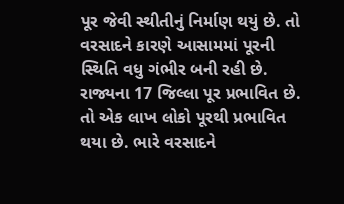પૂર જેવી સ્થીતીનું નિર્માણ થયું છે. તો વરસાદને કારણે આસામમાં પૂરની સ્થિતિ વધુ ગંભીર બની રહી છે. રાજ્યના 17 જિલ્લા પૂર પ્રભાવિત છે. તો એક લાખ લોકો પૂરથી પ્રભાવિત થયા છે. ભારે વરસાદને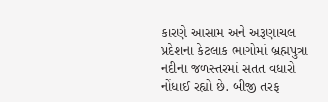કારણે આસામ અને અરૂણાચલ પ્રદેશના કેટલાક ભાગોમાં બ્રહ્મપુત્રા નદીના જળસ્તરમાં સતત વધારો નોંધાઈ રહ્યો છે. બીજી તરફ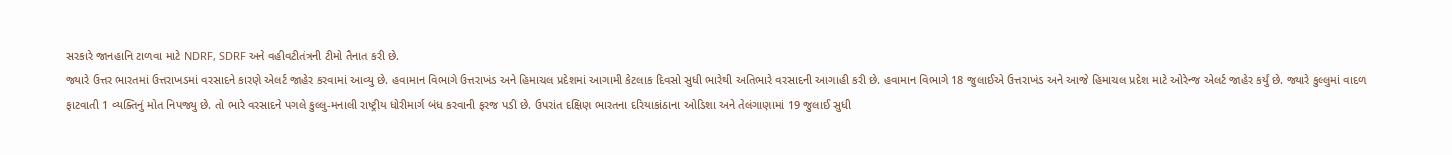સરકારે જાનહાનિ ટાળવા માટે NDRF, SDRF અને વહીવટીતંત્રની ટીમો તૈનાત કરી છે.
જ્યારે ઉત્તર ભારતમાં ઉત્તરાખડમાં વરસાદને કારણે એલર્ટ જાહેર કરવામાં આવ્યુ છે. હવામાન વિભાગે ઉત્તરાખંડ અને હિમાચલ પ્રદેશમાં આગામી કેટલાક દિવસો સુધી ભારેથી અતિભારે વરસાદની આગાહી કરી છે. હવામાન વિભાગે 18 જુલાઈએ ઉત્તરાખંડ અને આજે હિમાચલ પ્રદેશ માટે ઓરેન્જ એલર્ટ જાહેર કર્યું છે. જ્યારે કુલ્લુમાં વાદળ ફાટવાતી 1 વ્યક્તિનું મોત નિપજ્યુ છે. તો ભારે વરસાદને પગલે કુલ્લુ-મનાલી રાષ્ટ્રીય ધોરીમાર્ગ બંધ કરવાની ફરજ પડી છે. ઉપરાંત દક્ષિણ ભારતના દરિયાકાંઠાના ઓડિશા અને તેલંગાણામાં 19 જુલાઈ સુધી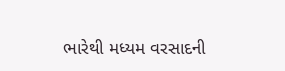ભારેથી મધ્યમ વરસાદની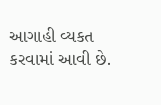આગાહી વ્યકત કરવામાં આવી છે.